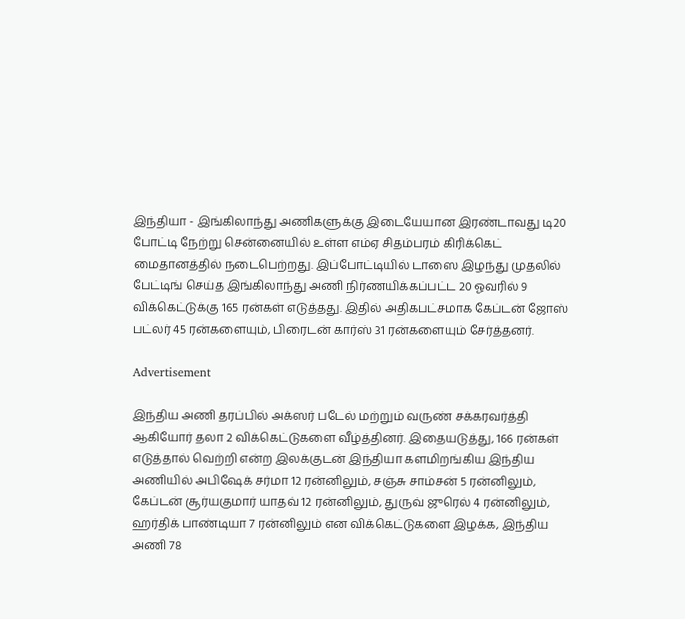இந்தியா - இங்கிலாந்து அணிகளுக்கு இடையேயான இரண்டாவது டி20 போட்டி நேற்று சென்னையில் உள்ள எம்ஏ சிதம்பரம் கிரிக்கெட் மைதானத்தில் நடைபெற்றது. இப்போட்டியில் டாஸை இழந்து முதலில் பேட்டிங் செய்த இங்கிலாந்து அணி நிர்ணயிக்கப்பட்ட 20 ஓவரில் 9 விக்கெட்டுக்கு 165 ரன்கள் எடுத்தது. இதில் அதிகபட்சமாக கேப்டன் ஜோஸ் பட்லர் 45 ரன்களையும், பிரைடன் கார்ஸ் 31 ரன்களையும் சேர்த்தனர்.

Advertisement

இந்திய அணி தரப்பில் அக்ஸர் படேல் மற்றும் வருண் சக்கரவர்த்தி ஆகியோர் தலா 2 விக்கெட்டுகளை வீழ்த்தினர். இதையடுத்து, 166 ரன்கள் எடுத்தால் வெற்றி என்ற இலக்குடன் இந்தியா களமிறங்கிய இந்திய அணியில் அபிஷேக் சர்மா 12 ரன்னிலும், சஞ்சு சாம்சன் 5 ரன்னிலும், கேப்டன் சூர்யகுமார் யாதவ் 12 ரன்னிலும், துருவ் ஜுரெல் 4 ரன்னிலும், ஹர்திக் பாண்டியா 7 ரன்னிலும் என விக்கெட்டுகளை இழக்க, இந்திய அணி 78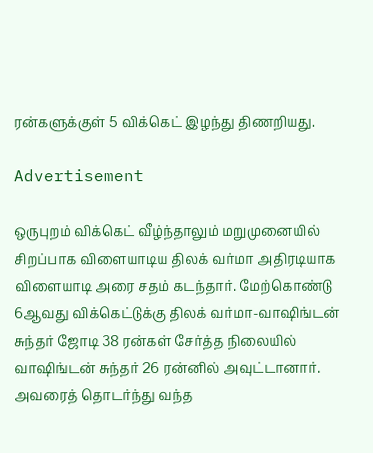ரன்களுக்குள் 5 விக்கெட் இழந்து திணறியது.

Advertisement

ஒருபுறம் விக்கெட் வீழ்ந்தாலும் மறுமுனையில் சிறப்பாக விளையாடிய திலக் வர்மா அதிரடியாக விளையாடி அரை சதம் கடந்தார். மேற்கொண்டு 6ஆவது விக்கெட்டுக்கு திலக் வர்மா-வாஷிங்டன் சுந்தர் ஜோடி 38 ரன்கள் சேர்த்த நிலையில் வாஷிங்டன் சுந்தர் 26 ரன்னில் அவுட்டானார். அவரைத் தொடர்ந்து வந்த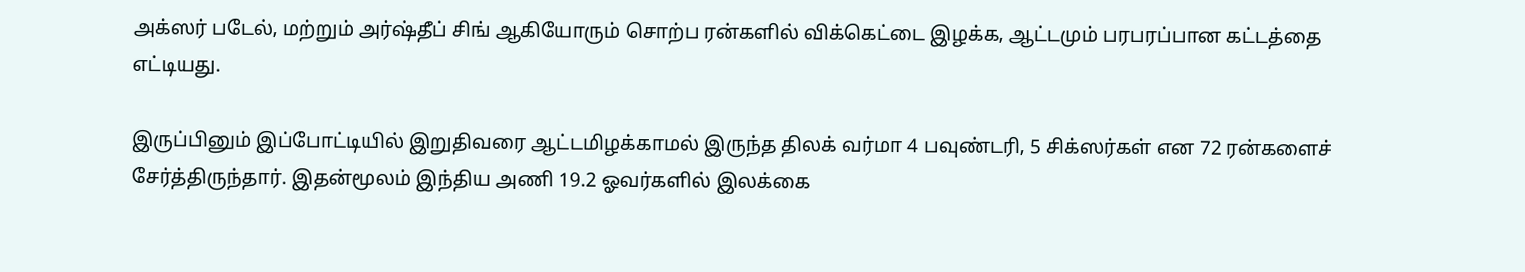அக்ஸர் படேல், மற்றும் அர்ஷ்தீப் சிங் ஆகியோரும் சொற்ப ரன்களில் விக்கெட்டை இழக்க, ஆட்டமும் பரபரப்பான கட்டத்தை எட்டியது.

இருப்பினும் இப்போட்டியில் இறுதிவரை ஆட்டமிழக்காமல் இருந்த திலக் வர்மா 4 பவுண்டரி, 5 சிக்ஸர்கள் என 72 ரன்களைச் சேர்த்திருந்தார். இதன்மூலம் இந்திய அணி 19.2 ஓவர்களில் இலக்கை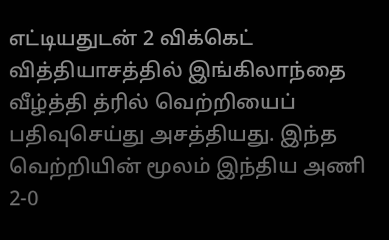எட்டியதுடன் 2 விக்கெட் வித்தியாசத்தில் இங்கிலாந்தை வீழ்த்தி த்ரில் வெற்றியைப் பதிவுசெய்து அசத்தியது. இந்த வெற்றியின் மூலம் இந்திய அணி 2-0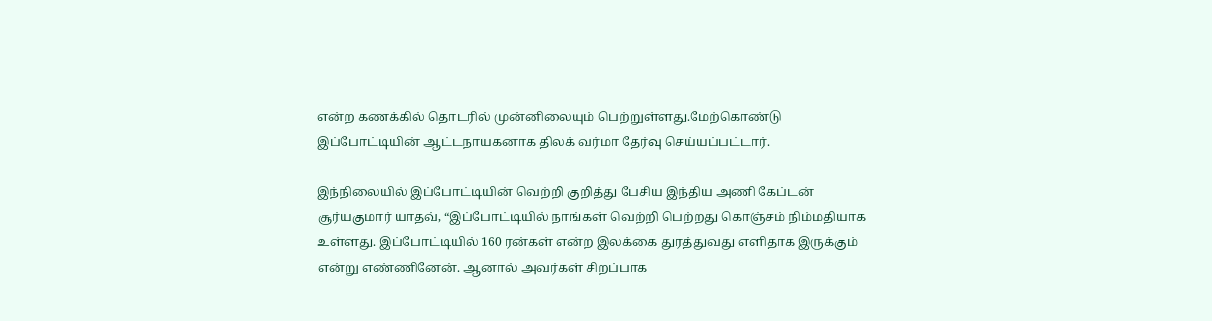என்ற கணக்கில் தொடரில் முன்னிலையும் பெற்றுள்ளது.மேற்கொண்டு இப்போட்டியின் ஆட்டநாயகனாக திலக் வர்மா தேர்வு செய்யப்பட்டார்.

இந்நிலையில் இப்போட்டியின் வெற்றி குறித்து பேசிய இந்திய அணி கேப்டன் சூர்யகுமார் யாதவ், “இப்போட்டியில் நாங்கள் வெற்றி பெற்றது கொஞ்சம் நிம்மதியாக உள்ளது. இப்போட்டியில் 160 ரன்கள் என்ற இலக்கை துரத்துவது எளிதாக இருக்கும் என்று எண்ணினேன். ஆனால் அவர்கள் சிறப்பாக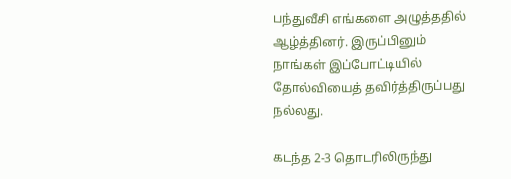பந்துவீசி எங்களை அழுத்ததில் ஆழ்த்தினர். இருப்பினும் நாங்கள் இப்போட்டியில் தோல்வியைத் தவிர்த்திருப்பது நல்லது.

கடந்த 2-3 தொடரிலிருந்து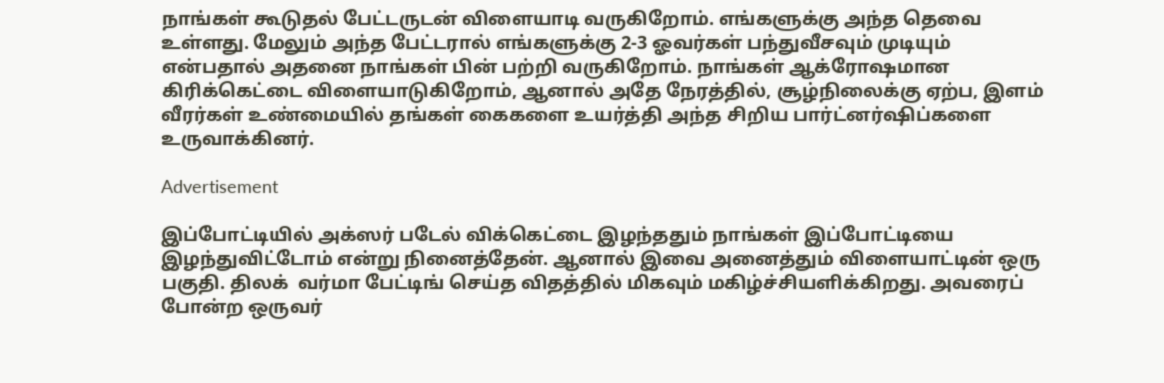நாங்கள் கூடுதல் பேட்டருடன் விளையாடி வருகிறோம். எங்களுக்கு அந்த தெவை உள்ளது. மேலும் அந்த பேட்டரால் எங்களுக்கு 2-3 ஓவர்கள் பந்துவீசவும் முடியும் என்பதால் அதனை நாங்கள் பின் பற்றி வருகிறோம். நாங்கள் ஆக்ரோஷமான கிரிக்கெட்டை விளையாடுகிறோம், ஆனால் அதே நேரத்தில், சூழ்நிலைக்கு ஏற்ப, இளம் வீரர்கள் உண்மையில் தங்கள் கைகளை உயர்த்தி அந்த சிறிய பார்ட்னர்ஷிப்களை உருவாக்கினர்.

Advertisement

இப்போட்டியில் அக்ஸர் படேல் விக்கெட்டை இழந்ததும் நாங்கள் இப்போட்டியை இழந்துவிட்டோம் என்று நினைத்தேன். ஆனால் இவை அனைத்தும் விளையாட்டின் ஒரு பகுதி. திலக்  வர்மா பேட்டிங் செய்த விதத்தில் மிகவும் மகிழ்ச்சியளிக்கிறது. அவரைப் போன்ற ஒருவர்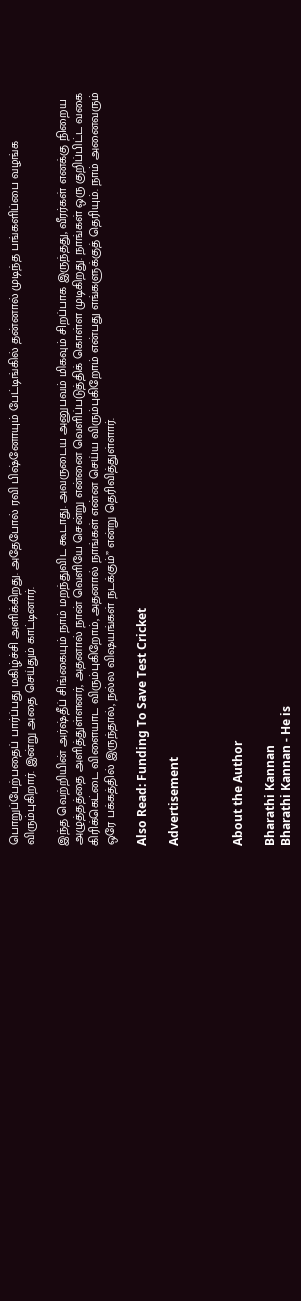பொறுப்பேற்பதைப் பார்ப்பது மகிழ்ச்சி அளிக்கிறது. அதேபோல் ரவி பிஷ்னோயும் பேட்டிங்கில் தன்னால் முடிந்த பங்களிப்பை வழங்க விரும்புகிறார். இன்று அதை செய்தும் காட்டினார்.

இந்த வெற்றியின் அர்ஷ்தீப் சிங்கையும் நாம் மறந்துவிட கூடாது. அவருடைய அனுபவம் மிகவும் சிறப்பாக இருந்தது, வீரர்கள் எனக்கு நிறைய அழுத்தத்தை அளித்துள்ளனர், அதனால் நான் வெளியே சென்று என்னை வெளிப்படுத்திக் கொள்ள முடிகிறது. நாங்கள் ஒரு குறிப்பிட்ட வகை கிரிக்கெட்டை விளையாட விரும்புகிறோம், அதனால் நாங்கள் என்ன செய்ய விரும்புகிறோம் என்பது எங்களுக்குத் தெரியும். நாம் அனைவரும் ஒரே பக்கத்தில் இருந்தால், நல்ல விஷயங்கள் நடக்கும்” என்று தெரிவித்துள்ளார்.

Also Read: Funding To Save Test Cricket

Advertisement



About the Author

Bharathi Kannan
Bharathi Kannan - He is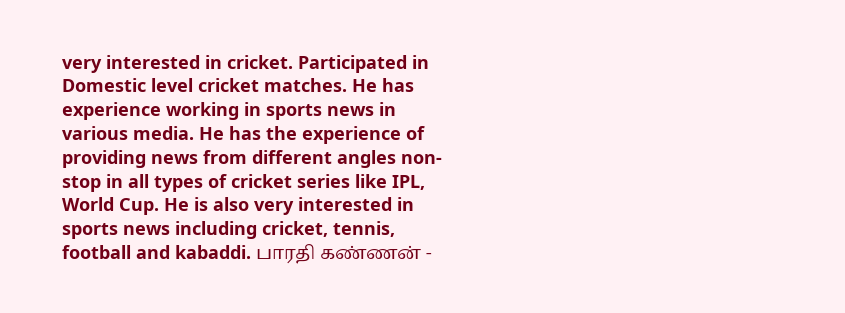very interested in cricket. Participated in Domestic level cricket matches. He has experience working in sports news in various media. He has the experience of providing news from different angles non-stop in all types of cricket series like IPL, World Cup. He is also very interested in sports news including cricket, tennis, football and kabaddi. பாரதி கண்ணன் -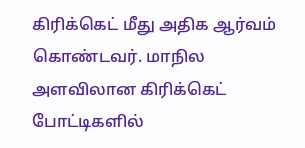கிரிக்கெட் மீது அதிக ஆர்வம் கொண்டவர். மாநில அளவிலான கிரிக்கெட் போட்டிகளில்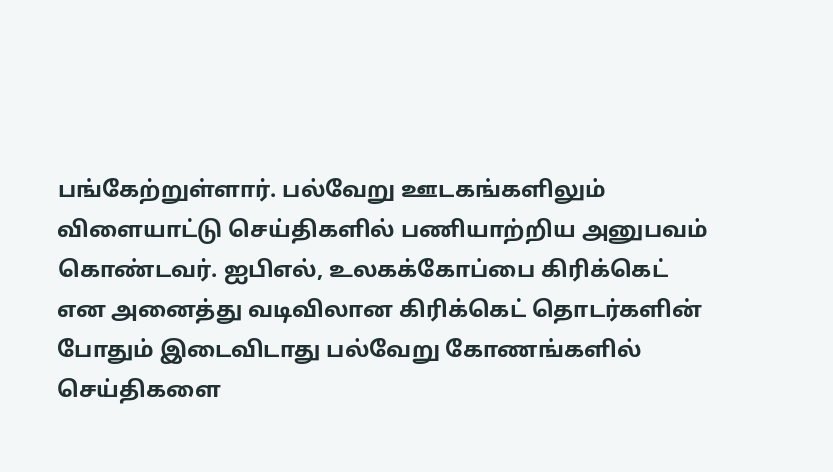பங்கேற்றுள்ளார். பல்வேறு ஊடகங்களிலும் விளையாட்டு செய்திகளில் பணியாற்றிய அனுபவம் கொண்டவர். ஐபிஎல், உலகக்கோப்பை கிரிக்கெட் என அனைத்து வடிவிலான கிரிக்கெட் தொடர்களின் போதும் இடைவிடாது பல்வேறு கோணங்களில் செய்திகளை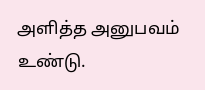அளித்த அனுபவம் உண்டு.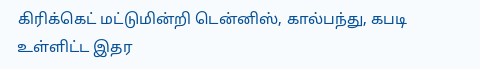கிரிக்கெட் மட்டுமின்றி டென்னிஸ், கால்பந்து, கபடி உள்ளிட்ட இதர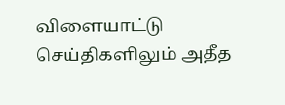விளையாட்டு செய்திகளிலும் அதீத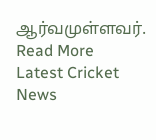ஆர்வமுள்ளவர். Read More
Latest Cricket News